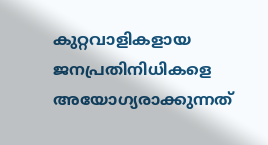കുറ്റവാളികളായ ജനപ്രതിനിധികളെ അയോഗ്യരാക്കുന്നത്‌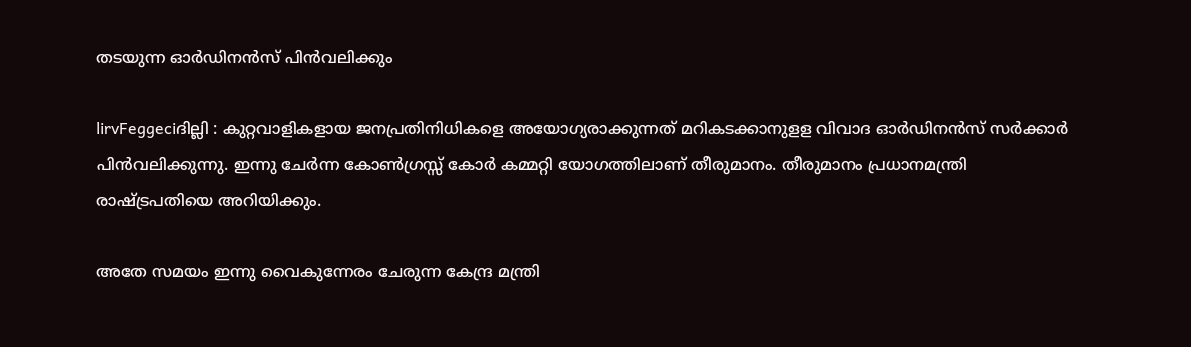തടയുന്ന ഓര്‍ഡിനന്‍സ് പിന്‍വലിക്കും

lirvFeggeciദില്ലി : കുറ്റവാളികളായ ജനപ്രതിനിധികളെ അയോഗ്യരാക്കുന്നത് മറികടക്കാനുളള വിവാദ ഓര്‍ഡിനന്‍സ് സര്‍ക്കാര്‍ പിന്‍വലിക്കുന്നു. ഇന്നു ചേര്‍ന്ന കോണ്‍ഗ്രസ്സ് കോര്‍ കമ്മറ്റി യോഗത്തിലാണ് തീരുമാനം. തീരുമാനം പ്രധാനമന്ത്രി രാഷ്ട്രപതിയെ അറിയിക്കും.

അതേ സമയം ഇന്നു വൈകുന്നേരം ചേരുന്ന കേന്ദ്ര മന്ത്രി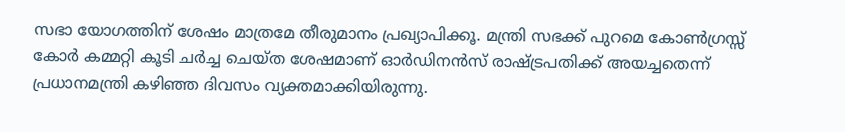സഭാ യോഗത്തിന് ശേഷം മാത്രമേ തീരുമാനം പ്രഖ്യാപിക്കൂ. മന്ത്രി സഭക്ക് പുറമെ കോണ്‍ഗ്രസ്സ് കോര്‍ കമ്മറ്റി കൂടി ചര്‍ച്ച ചെയ്ത ശേഷമാണ് ഓര്‍ഡിനന്‍സ് രാഷ്ട്രപതിക്ക് അയച്ചതെന്ന് പ്രധാനമന്ത്രി കഴിഞ്ഞ ദിവസം വ്യക്തമാക്കിയിരുന്നു.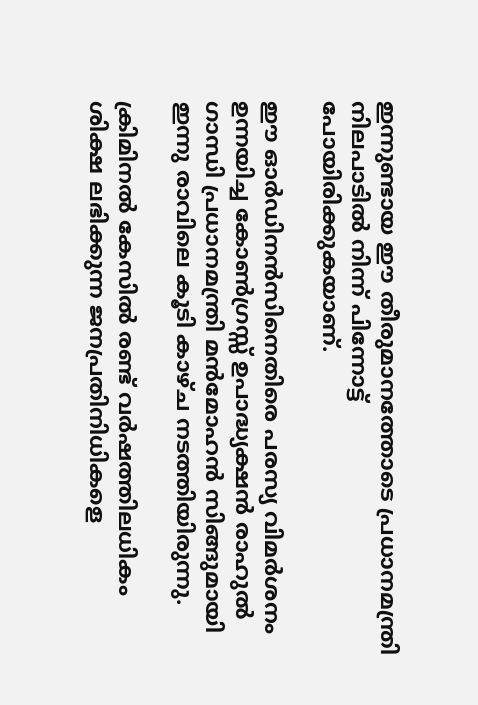ഇന്നുണ്ടായ ഈ തീരുമാനത്തോടെ പ്രധാനമന്ത്രി നിലപാടില്‍ നിന്ന് പിന്നോട്ട് പോയിരിക്കുകയാണ്.

ഈ ഓര്‍ഡിനന്‍സിനെതിരെ പരസ്യ വിമര്‍ശനം ഉന്നയിച്ച കോണ്‍ഗ്രസ്സ് ഉപാദ്ധ്യക്ഷന്‍ രാഹുല്‍ ഗാന്ധി പ്രധാനമന്ത്രി മന്‍മോഹന്‍ സിങ്ങുമായി ഇന്നു രാവിലെ കൂടി കാഴ്ച നടത്തിയിരുന്നു.

ക്രിമിനല്‍ കേസില്‍ രണ്ട് വര്‍ഷത്തിലധികം ശിക്ഷ ലഭിക്കുന്ന ജനപ്രതിനിധികളെ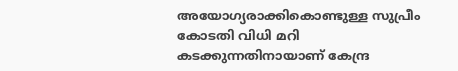അയോഗ്യരാക്കികൊണ്ടുള്ള സുപ്രീം കോടതി വിധി മറി കടക്കുന്നതിനായാണ് കേന്ദ്ര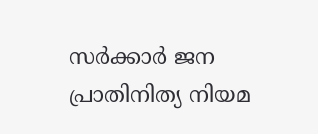സര്‍ക്കാര്‍ ജന പ്രാതിനിത്യ നിയമ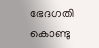ഭേദഗതി കൊണ്ടു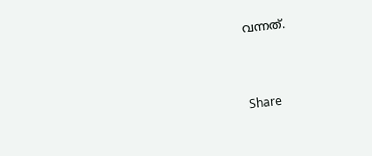വന്നത്.



Share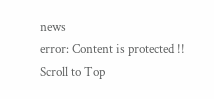news
error: Content is protected !!
Scroll to Top